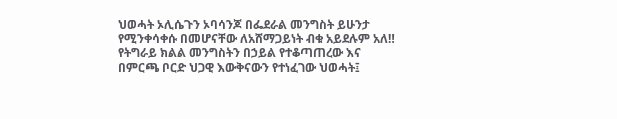ህወሓት ኦሊሴጉን ኦባሳንጆ በፌደራል መንግስት ይሁንታ የሚንቀሳቀሱ በመሆናቸው ለአሸማጋይነት ብቁ አይደሉም አለ‼
የትግራይ ክልል መንግስትን በኃይል የተቆጣጠረው እና በምርጫ ቦርድ ህጋዊ እውቅናውን የተነፈገው ህወሓት፤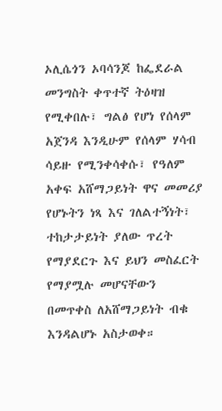ኦሊሴጎን ኦባሳንጆ ከፌደራል መንግስት ቀጥተኛ ትዕዛዝ የሚቀበሉ፣ ግልፅ የሆነ የሰላም አጀንዳ እንዲሁም የሰላም ሃሳብ ሳይዙ የሚንቀሳቀሱ፣ የዓለም አቀፍ አሸማጋይነት ዋና መመሪያ የሆኑትን ነጻ እና ገለልተኝነት፣ ተከታታይነት ያለው ጥረት የማያደርጉ እና ይህን መስፈርት የማያሟሉ መሆናቸውን በመጥቀስ ለአሸማጋይነት ብቁ እንዳልሆኑ አስታወቀ።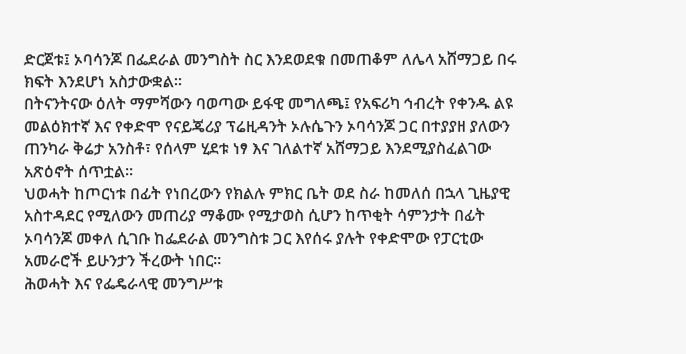ድርጀቱ፤ ኦባሳንጆ በፌደራል መንግስት ስር እንደወደቁ በመጠቆም ለሌላ አሸማጋይ በሩ ክፍት እንደሆነ አስታውቋል።
በትናንትናው ዕለት ማምሻውን ባወጣው ይፋዊ መግለጫ፤ የአፍሪካ ኅብረት የቀንዱ ልዩ መልዕክተኛ እና የቀድሞ የናይጄሪያ ፕሬዚዳንት ኦሉሴጉን ኦባሳንጆ ጋር በተያያዘ ያለውን ጠንካራ ቅሬታ አንስቶ፣ የሰላም ሂደቱ ነፃ እና ገለልተኛ አሸማጋይ እንደሚያስፈልገው አጽዕኖት ሰጥቷል።
ህወሓት ከጦርነቱ በፊት የነበረውን የክልሉ ምክር ቤት ወደ ስራ ከመለሰ በኋላ ጊዜያዊ አስተዳደር የሚለውን መጠሪያ ማቆሙ የሚታወስ ሲሆን ከጥቂት ሳምንታት በፊት ኦባሳንጆ መቀለ ሲገቡ ከፌደራል መንግስቱ ጋር እየሰሩ ያሉት የቀድሞው የፓርቲው አመራሮች ይሁንታን ችረውት ነበር።
ሕወሓት እና የፌዴራላዊ መንግሥቱ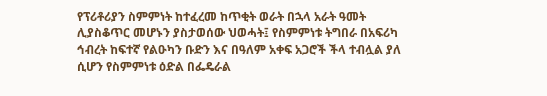የፕሪቶሪያን ስምምነት ከተፈረመ ከጥቂት ወራት በኋላ አራት ዓመት ሊያስቆጥር መሆኑን ያስታወሰው ህወሓት፤ የስምምነቱ ትግበራ በአፍሪካ ኅብረት ከፍተኛ የልዑካን ቡድን እና በዓለም አቀፍ አጋሮች ችላ ተብሏል ያለ ሲሆን የስምምነቱ ዕድል በፌዴራል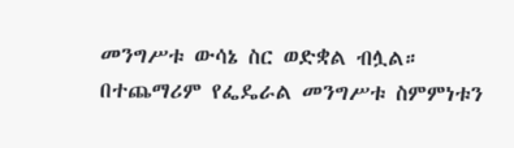መንግሥቱ ውሳኔ ስር ወድቋል ብሏል።
በተጨማሪም የፌዴራል መንግሥቱ ስምምነቱን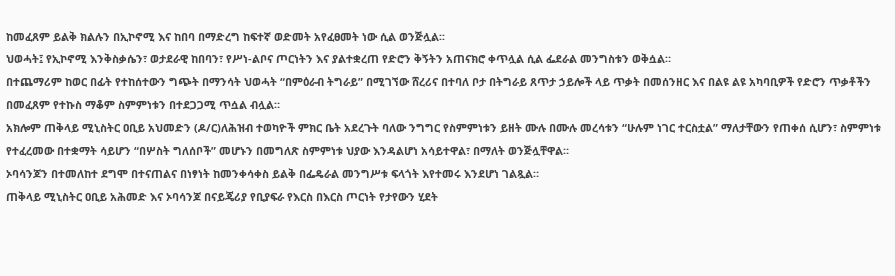ከመፈጸም ይልቅ ክልሉን በኢኮኖሚ እና ከበባ በማድረግ ከፍተኛ ወድመት አየፈፀመት ነው ሲል ወንጅሏል፡፡
ህወሓት፤ የኢኮኖሚ እንቅስቃሴን፣ ወታደራዊ ከበባን፣ የሥነ-ልቦና ጦርነትን እና ያልተቋረጠ የድሮን ቅኝትን አጠናክሮ ቀጥሏል ሲል ፌደራል መንግስቱን ወቅሷል።
በተጨማሪም ከወር በፊት የተከሰተውን ግጭት በማንሳት ህወሓት “በምዕራብ ትግራይ” በሚገኘው ሸረሪና በተባለ ቦታ በትግራይ ጸጥታ ኃይሎች ላይ ጥቃት በመሰንዘር እና በልዩ ልዩ አካባቢዎች የድሮን ጥቃቶችን በመፈጸም የተኩስ ማቆም ስምምነቱን በተደጋጋሚ ጥሷል ብሏል።
አክሎም ጠቅላይ ሚኒስትር ዐቢይ አህመድን (ዶ/ር)ለሕዝብ ተወካዮች ምክር ቤት አደረጉት ባለው ንግግር የስምምነቱን ይዘት ሙሉ በሙሉ መረሳቱን “ሁሉም ነገር ተርስቷል” ማለታቸውን የጠቀሰ ሲሆን፣ ስምምነቱ የተፈረመው በተቋማት ሳይሆን “በሦስት ግለሰቦች” መሆኑን በመግለጽ ስምምነቱ ህያው እንዳልሆነ አሳይተዋል፣ በማለት ወንጅሏቸዋል።
ኦባሳንጆን በተመለከተ ደግሞ በተናጠልና በነፃነት ከመንቀሳቀስ ይልቅ በፌዴራል መንግሥቱ ፍላጎት እየተመሩ እንደሆነ ገልጿል።
ጠቅላይ ሚኒስትር ዐቢይ አሕመድ እና ኦባሳንጆ በናይጄሪያ የቢያፍራ የእርስ በእርስ ጦርነት የታየውን ሂደት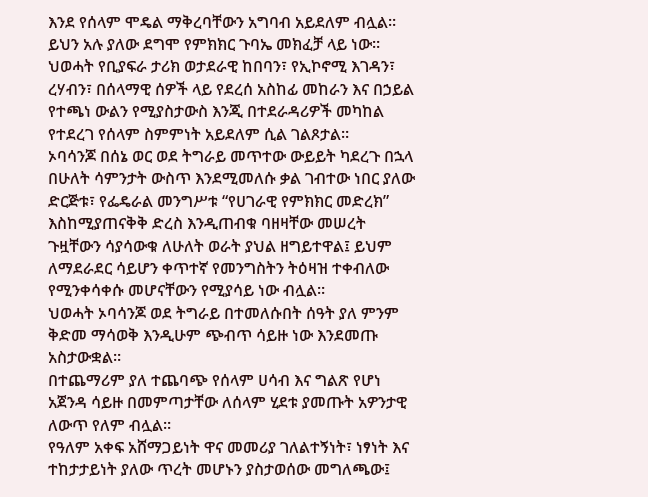እንደ የሰላም ሞዴል ማቅረባቸውን አግባብ አይደለም ብሏል። ይህን አሉ ያለው ደግሞ የምክክር ጉባኤ መክፈቻ ላይ ነው።
ህወሓት የቢያፍራ ታሪክ ወታደራዊ ከበባን፣ የኢኮኖሚ እገዳን፣ ረሃብን፣ በሰላማዊ ሰዎች ላይ የደረሰ አስከፊ መከራን እና በኃይል የተጫነ ውልን የሚያስታውስ እንጂ በተደራዳሪዎች መካከል የተደረገ የሰላም ስምምነት አይደለም ሲል ገልጾታል።
ኦባሳንጆ በሰኔ ወር ወደ ትግራይ መጥተው ውይይት ካደረጉ በኋላ በሁለት ሳምንታት ውስጥ እንደሚመለሱ ቃል ገብተው ነበር ያለው ድርጅቱ፣ የፌዴራል መንግሥቱ “የሀገራዊ የምክክር መድረክ” እስከሚያጠናቅቅ ድረስ እንዲጠብቁ ባዘዛቸው መሠረት ጉዟቸውን ሳያሳውቁ ለሁለት ወራት ያህል ዘግይተዋል፤ ይህም ለማደራደር ሳይሆን ቀጥተኛ የመንግስትን ትዕዛዝ ተቀብለው የሚንቀሳቀሱ መሆናቸውን የሚያሳይ ነው ብሏል።
ህወሓት ኦባሳንጆ ወደ ትግራይ በተመለሱበት ሰዓት ያለ ምንም ቅድመ ማሳወቅ እንዲሁም ጭብጥ ሳይዙ ነው እንደመጡ አስታውቋል።
በተጨማሪም ያለ ተጨባጭ የሰላም ሀሳብ እና ግልጽ የሆነ አጀንዳ ሳይዙ በመምጣታቸው ለሰላም ሂደቱ ያመጡት አዎንታዊ ለውጥ የለም ብሏል።
የዓለም አቀፍ አሸማጋይነት ዋና መመሪያ ገለልተኝነት፣ ነፃነት እና ተከታታይነት ያለው ጥረት መሆኑን ያስታወሰው መግለጫው፤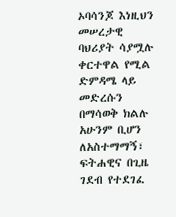ኦባሳንጆ እነዚህን መሠረታዊ ባህሪያት ሳያሟሉ ቀርተዋል የሚል ድምዳሜ ላይ መድረሱን በማሳወቅ ክልሉ አሁንም ቢሆን ለአስተማማኝ፣ ፍትሐዊና በጊዜ ገደብ የተደገፈ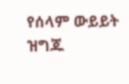የሰላም ውይይት ዝግጁ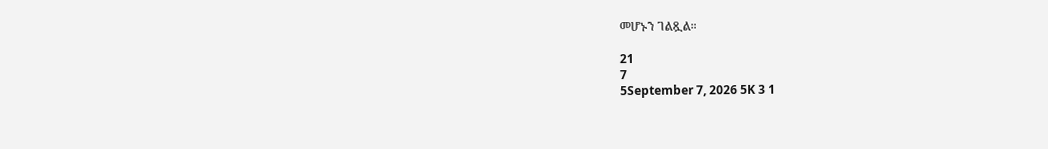መሆኑን ገልጿል።

21
7
5September 7, 2026 5K 3 1